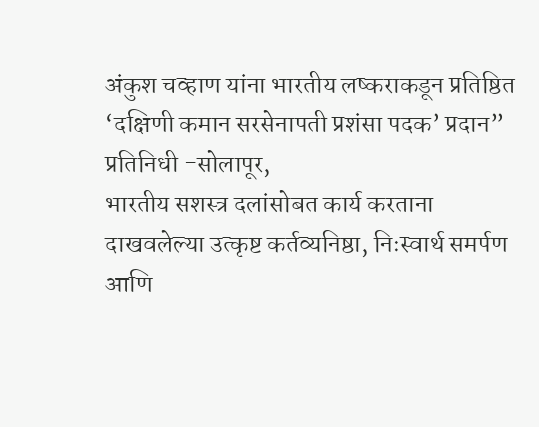अंकुश चव्हाण यांना भारतीय लष्कराकडून प्रतिष्ठित ‘दक्षिणी कमान सरसेनापती प्रशंसा पदक’ प्रदान”
प्रतिनिधी -सोलापूर,
भारतीय सशस्त्र दलांसोबत कार्य करताना दाखवलेल्या उत्कृष्ट कर्तव्यनिष्ठा, निःस्वार्थ समर्पण आणि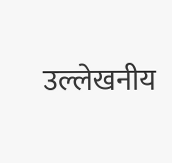उल्लेखनीय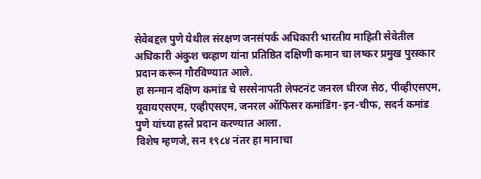सेवेबद्दल पुणे येथील संरक्षण जनसंपर्क अधिकारी भारतीय माहिती सेवेतील अधिकारी अंकुश चव्हाण यांना प्रतिष्ठित दक्षिणी कमान चा लष्कर प्रमुख पुरस्कार प्रदान करून गौरविण्यात आले.
हा सन्मान दक्षिण कमांड चे सरसेनापती लेफ्टनंट जनरल धीरज सेठ, पीव्हीएसएम, यूवायएसएम, एव्हीएसएम, जनरल ऑफिसर कमांडिंग-इन-चीफ, सदर्न कमांड पुणे यांच्या हस्ते प्रदान करण्यात आला.
विशेष म्हणजे, सन १९८४ नंतर हा मानाचा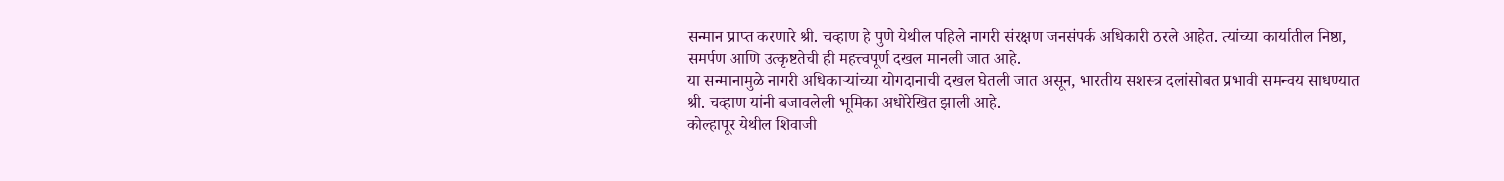सन्मान प्राप्त करणारे श्री. चव्हाण हे पुणे येथील पहिले नागरी संरक्षण जनसंपर्क अधिकारी ठरले आहेत. त्यांच्या कार्यातील निष्ठा, समर्पण आणि उत्कृष्टतेची ही महत्त्वपूर्ण दखल मानली जात आहे.
या सन्मानामुळे नागरी अधिकाऱ्यांच्या योगदानाची दखल घेतली जात असून, भारतीय सशस्त्र दलांसोबत प्रभावी समन्वय साधण्यात श्री. चव्हाण यांनी बजावलेली भूमिका अधोरेखित झाली आहे.
कोल्हापूर येथील शिवाजी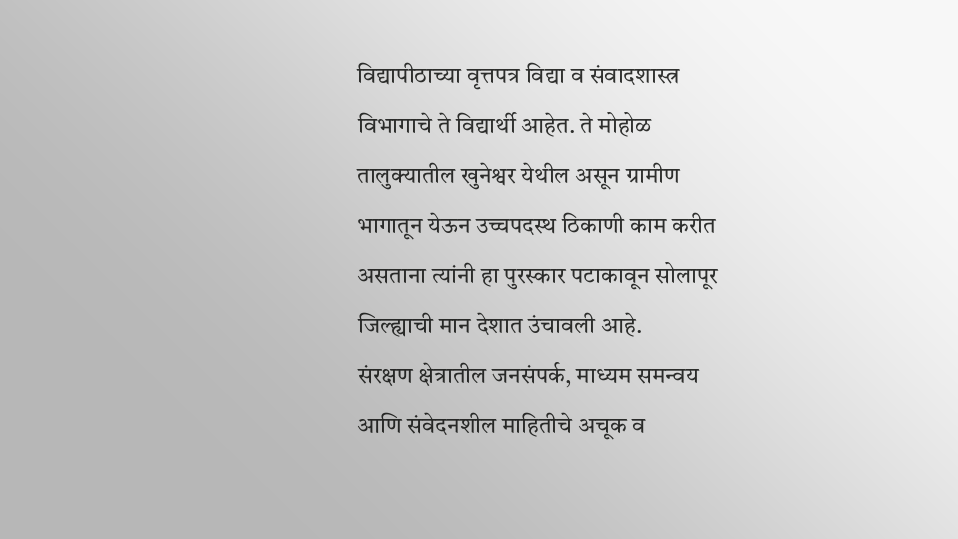विद्यापीठाच्या वृत्तपत्र विद्या व संवादशास्त्र विभागाचे ते विद्यार्थी आहेत. ते मोहोळ तालुक्यातील खुनेश्वर येथील असून ग्रामीण भागातून येऊन उच्चपदस्थ ठिकाणी काम करीत असताना त्यांनी हा पुरस्कार पटाकावून सोलापूर जिल्ह्याची मान देशात उंचावली आहे.
संरक्षण क्षेत्रातील जनसंपर्क, माध्यम समन्वय आणि संवेदनशील माहितीचे अचूक व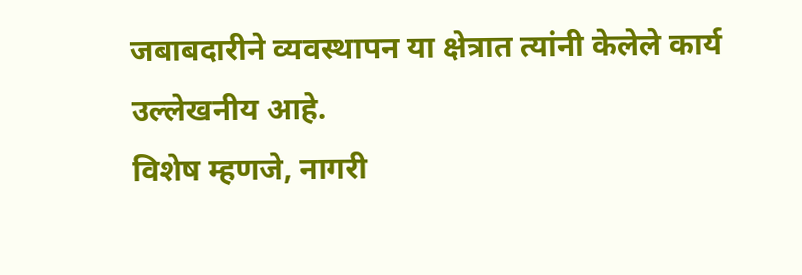जबाबदारीने व्यवस्थापन या क्षेत्रात त्यांनी केलेले कार्य उल्लेखनीय आहे.
विशेष म्हणजे, नागरी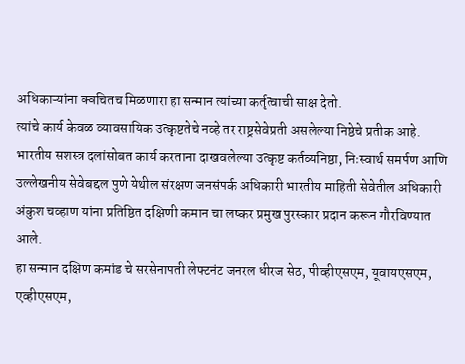अधिकाऱ्यांना क्वचितच मिळणारा हा सन्मान त्यांच्या कर्तृत्वाची साक्ष देतो.
त्यांचे कार्य केवळ व्यावसायिक उत्कृष्टतेचे नव्हे तर राष्ट्रसेवेप्रती असलेल्या निष्ठेचे प्रतीक आहे.
भारतीय सशस्त्र दलांसोबत कार्य करताना दाखवलेल्या उत्कृष्ट कर्तव्यनिष्ठा, निःस्वार्थ समर्पण आणि उल्लेखनीय सेवेबद्दल पुणे येथील संरक्षण जनसंपर्क अधिकारी भारतीय माहिती सेवेतील अधिकारी अंकुश चव्हाण यांना प्रतिष्ठित दक्षिणी कमान चा लष्कर प्रमुख पुरस्कार प्रदान करून गौरविण्यात आले.
हा सन्मान दक्षिण कमांड चे सरसेनापती लेफ्टनंट जनरल धीरज सेठ, पीव्हीएसएम, यूवायएसएम, एव्हीएसएम,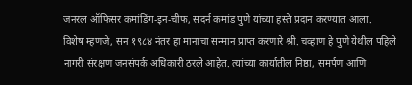जनरल ऑफिसर कमांडिंग-इन-चीफ, सदर्न कमांड पुणे यांच्या हस्ते प्रदान करण्यात आला.
विशेष म्हणजे, सन १९८४ नंतर हा मानाचा सन्मान प्राप्त करणारे श्री. चव्हाण हे पुणे येथील पहिले नागरी संरक्षण जनसंपर्क अधिकारी ठरले आहेत. त्यांच्या कार्यातील निष्ठा, समर्पण आणि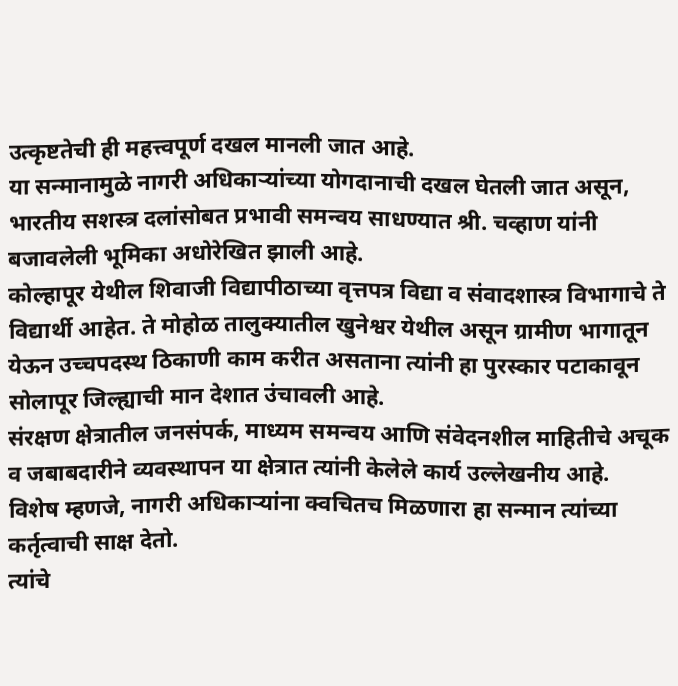उत्कृष्टतेची ही महत्त्वपूर्ण दखल मानली जात आहे.
या सन्मानामुळे नागरी अधिकाऱ्यांच्या योगदानाची दखल घेतली जात असून, भारतीय सशस्त्र दलांसोबत प्रभावी समन्वय साधण्यात श्री. चव्हाण यांनी बजावलेली भूमिका अधोरेखित झाली आहे.
कोल्हापूर येथील शिवाजी विद्यापीठाच्या वृत्तपत्र विद्या व संवादशास्त्र विभागाचे ते विद्यार्थी आहेत. ते मोहोळ तालुक्यातील खुनेश्वर येथील असून ग्रामीण भागातून येऊन उच्चपदस्थ ठिकाणी काम करीत असताना त्यांनी हा पुरस्कार पटाकावून सोलापूर जिल्ह्याची मान देशात उंचावली आहे.
संरक्षण क्षेत्रातील जनसंपर्क, माध्यम समन्वय आणि संवेदनशील माहितीचे अचूक व जबाबदारीने व्यवस्थापन या क्षेत्रात त्यांनी केलेले कार्य उल्लेखनीय आहे.
विशेष म्हणजे, नागरी अधिकाऱ्यांना क्वचितच मिळणारा हा सन्मान त्यांच्या कर्तृत्वाची साक्ष देतो.
त्यांचे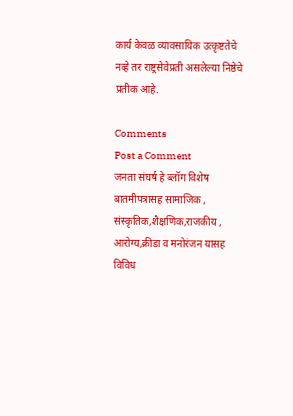कार्य केवळ व्यावसायिक उत्कृष्टतेचे नव्हे तर राष्ट्रसेवेप्रती असलेल्या निष्ठेचे प्रतीक आहे.

Comments
Post a Comment
जनता संघर्ष हे ब्लॉग विशेष बातमीपत्रासह सामाजिक , संस्कृतिक,शैक्षणिक,राजकीय , आरोग्य,क्रीडा व मनोरंजन यासह विविध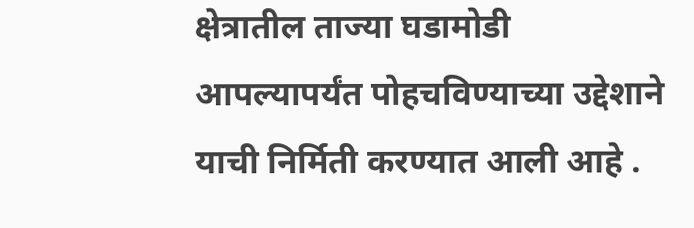क्षेत्रातील ताज्या घडामोडी आपल्यापर्यंत पोहचविण्याच्या उद्देशाने याची निर्मिती करण्यात आली आहे .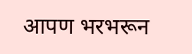आपण भरभरून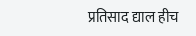प्रतिसाद द्याल हीच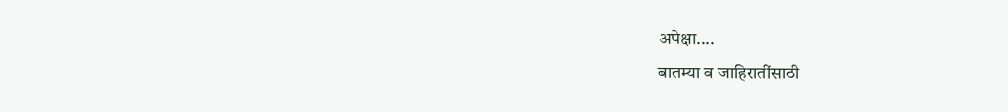अपेक्षा....
बातम्या व जाहिरातींसाठी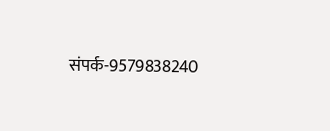संपर्क-9579838240